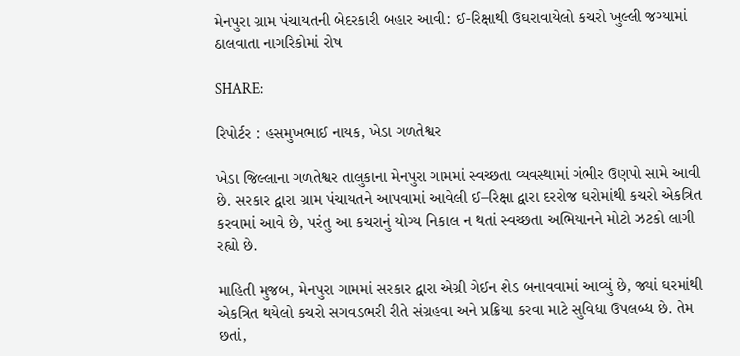મેનપુરા ગ્રામ પંચાયતની બેદરકારી બહાર આવી: ઈ-રિક્ષાથી ઉઘરાવાયેલો કચરો ખુલ્લી જગ્યામાં ઠાલવાતા નાગરિકોમાં રોષ

SHARE:

રિપોર્ટર : હસમુખભાઈ નાયક, ખેડા ગળતેશ્વર

ખેડા જિલ્લાના ગળતેશ્વર તાલુકાના મેનપુરા ગામમાં સ્વચ્છતા વ્યવસ્થામાં ગંભીર ઉણપો સામે આવી છે. સરકાર દ્વારા ગ્રામ પંચાયતને આપવામાં આવેલી ઈ–રિક્ષા દ્વારા દરરોજ ઘરોમાંથી કચરો એકત્રિત કરવામાં આવે છે, પરંતુ આ કચરાનું યોગ્ય નિકાલ ન થતાં સ્વચ્છતા અભિયાનને મોટો ઝટકો લાગી રહ્યો છે.

માહિતી મુજબ, મેનપુરા ગામમાં સરકાર દ્વારા એગ્રી ગેઈન શેડ બનાવવામાં આવ્યું છે, જ્યાં ઘરમાંથી એકત્રિત થયેલો કચરો સગવડભરી રીતે સંગ્રહવા અને પ્રક્રિયા કરવા માટે સુવિધા ઉપલબ્ધ છે. તેમ છતાં,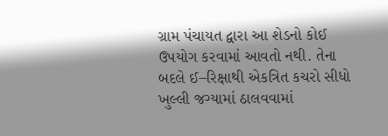ગ્રામ પંચાયત દ્વારા આ શેડનો કોઈ ઉપયોગ કરવામાં આવતો નથી. તેના બદલે ઈ–રિક્ષાથી એકત્રિત કચરો સીધો ખુલ્લી જગ્યામાં ઠાલવવામાં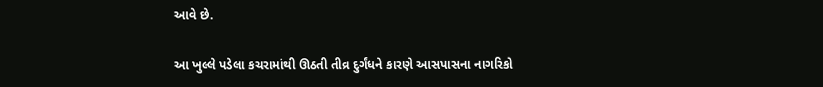આવે છે.

આ ખુલ્લે પડેલા કચરામાંથી ઊઠતી તીવ્ર દુર્ગંધને કારણે આસપાસના નાગરિકો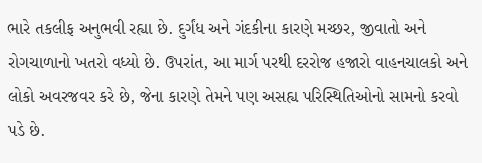ભારે તકલીફ અનુભવી રહ્યા છે. દુર્ગંધ અને ગંદકીના કારણે મચ્છર, જીવાતો અને રોગચાળાનો ખતરો વધ્યો છે. ઉપરાંત, આ માર્ગ પરથી દરરોજ હજારો વાહનચાલકો અને લોકો અવરજવર કરે છે, જેના કારણે તેમને પણ અસહ્ય પરિસ્થિતિઓનો સામનો કરવો પડે છે.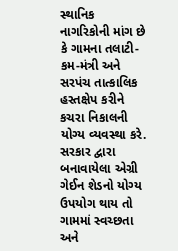સ્થાનિક નાગરિકોની માંગ છે કે ગામના તલાટી-કમ-મંત્રી અને સરપંચ તાત્કાલિક હસ્તક્ષેપ કરીને કચરા નિકાલની યોગ્ય વ્યવસ્થા કરે. સરકાર દ્વારા બનાવાયેલા એગ્રી ગેઈન શેડનો યોગ્ય ઉપયોગ થાય તો ગામમાં સ્વચ્છતા અને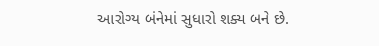આરોગ્ય બંનેમાં સુધારો શક્ય બને છે.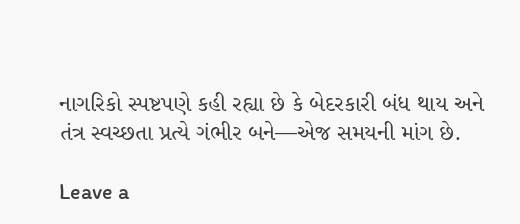નાગરિકો સ્પષ્ટપણે કહી રહ્યા છે કે બેદરકારી બંધ થાય અને તંત્ર સ્વચ્છતા પ્રત્યે ગંભીર બને—એજ સમયની માંગ છે.

Leave a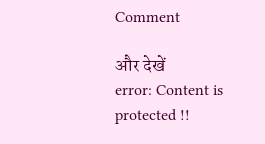Comment

और देखें
error: Content is protected !!